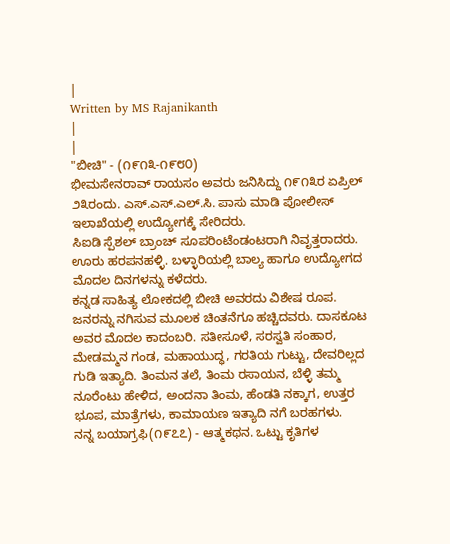|
Written by MS Rajanikanth
|
|
"ಬೀಚಿ" - (೧೯೧೩-೧೯೮೦)
ಭೀಮಸೇನರಾವ್ ರಾಯಸಂ ಅವರು ಜನಿಸಿದ್ದು ೧೯೧೩ರ ಏಪ್ರಿಲ್ ೨೩ರಂದು. ಎಸ್.ಎಸ್.ಎಲ್.ಸಿ. ಪಾಸು ಮಾಡಿ ಪೋಲೀಸ್ ಇಲಾಖೆಯಲ್ಲಿ ಉದ್ಯೋಗಕ್ಕೆ ಸೇರಿದರು.
ಸಿಐಡಿ ಸ್ಪೆಶಲ್ ಬ್ರಾಂಚ್ ಸೂಪರಿಂಟೆಂಡಂಟರಾಗಿ ನಿವೃತ್ತರಾದರು. ಊರು ಹರಪನಹಳ್ಳಿ. ಬಳ್ಳಾರಿಯಲ್ಲಿ ಬಾಲ್ಯ ಹಾಗೂ ಉದ್ಯೋಗದ ಮೊದಲ ದಿನಗಳನ್ನು ಕಳೆದರು.
ಕನ್ನಡ ಸಾಹಿತ್ಯ ಲೋಕದಲ್ಲಿ ಬೀಚಿ ಅವರದು ವಿಶೇಷ ರೂಪ. ಜನರನ್ನು ನಗಿಸುವ ಮೂಲಕ ಚಿಂತನೆಗೂ ಹಚ್ಚಿದವರು. ದಾಸಕೂಟ ಅವರ ಮೊದಲ ಕಾದಂಬರಿ. ಸತೀಸೂಳೆ, ಸರಸ್ವತಿ ಸಂಹಾರ, ಮೇಡಮ್ಮನ ಗಂಡ, ಮಹಾಯುದ್ಧ, ಗರತಿಯ ಗುಟ್ಟು, ದೇವರಿಲ್ಲದ ಗುಡಿ ಇತ್ಯಾದಿ. ತಿಂಮನ ತಲೆ, ತಿಂಮ ರಸಾಯನ, ಬೆಳ್ಳಿ ತಮ್ಮ ನೂರೆಂಟು ಹೇಳಿದ, ಅಂದನಾ ತಿಂಮ, ಹೆಂಡತಿ ನಕ್ಕಾಗ, ಉತ್ತರ ಭೂಪ, ಮಾತ್ರೆಗಳು, ಕಾಮಾಯಣ ಇತ್ಯಾದಿ ನಗೆ ಬರಹಗಳು.
ನನ್ನ ಬಯಾಗ್ರಫಿ(೧೯೭೭) - ಆತ್ಮಕಥನ. ಒಟ್ಟು ಕೃತಿಗಳ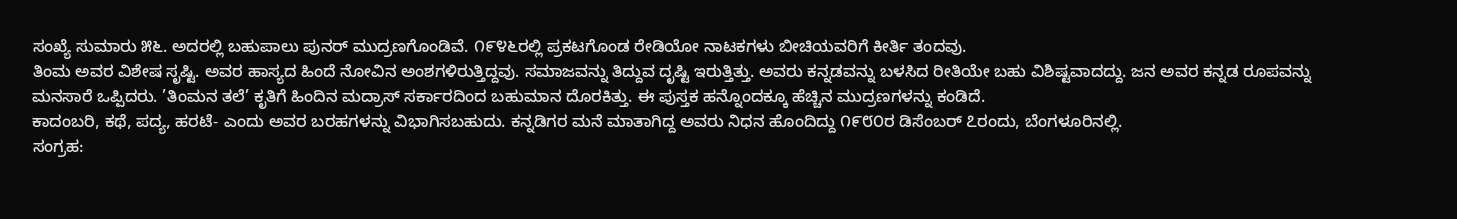ಸಂಖ್ಯೆ ಸುಮಾರು ೫೬. ಅದರಲ್ಲಿ ಬಹುಪಾಲು ಪುನರ್ ಮುದ್ರಣಗೊಂಡಿವೆ. ೧೯೪೬ರಲ್ಲಿ ಪ್ರಕಟಗೊಂಡ ರೇಡಿಯೋ ನಾಟಕಗಳು ಬೀಚಿಯವರಿಗೆ ಕೀರ್ತಿ ತಂದವು.
ತಿಂಮ ಅವರ ವಿಶೇಷ ಸೃಷ್ಟಿ. ಅವರ ಹಾಸ್ಯದ ಹಿಂದೆ ನೋವಿನ ಅಂಶಗಳಿರುತ್ತಿದ್ದವು. ಸಮಾಜವನ್ನು ತಿದ್ದುವ ದೃಷ್ಟಿ ಇರುತ್ತಿತ್ತು. ಅವರು ಕನ್ನಡವನ್ನು ಬಳಸಿದ ರೀತಿಯೇ ಬಹು ವಿಶಿಷ್ಟವಾದದ್ದು. ಜನ ಅವರ ಕನ್ನಡ ರೂಪವನ್ನು ಮನಸಾರೆ ಒಪ್ಪಿದರು. ’ತಿಂಮನ ತಲೆ’ ಕೃತಿಗೆ ಹಿಂದಿನ ಮದ್ರಾಸ್ ಸರ್ಕಾರದಿಂದ ಬಹುಮಾನ ದೊರಕಿತ್ತು. ಈ ಪುಸ್ತಕ ಹನ್ನೊಂದಕ್ಕೂ ಹೆಚ್ಚಿನ ಮುದ್ರಣಗಳನ್ನು ಕಂಡಿದೆ.
ಕಾದಂಬರಿ, ಕಥೆ, ಪದ್ಯ, ಹರಟೆ- ಎಂದು ಅವರ ಬರಹಗಳನ್ನು ವಿಭಾಗಿಸಬಹುದು. ಕನ್ನಡಿಗರ ಮನೆ ಮಾತಾಗಿದ್ದ ಅವರು ನಿಧನ ಹೊಂದಿದ್ದು ೧೯೮೦ರ ಡಿಸೆಂಬರ್ ೭ರಂದು, ಬೆಂಗಳೂರಿನಲ್ಲಿ.
ಸಂಗ್ರಹ: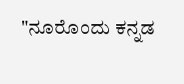"ನೂರೊಂದು ಕನ್ನಡ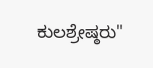ಕುಲಶ್ರೇಷ್ಠರು"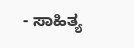- ಸಾಹಿತ್ಯ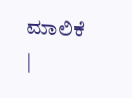ಮಾಲಿಕೆ
|